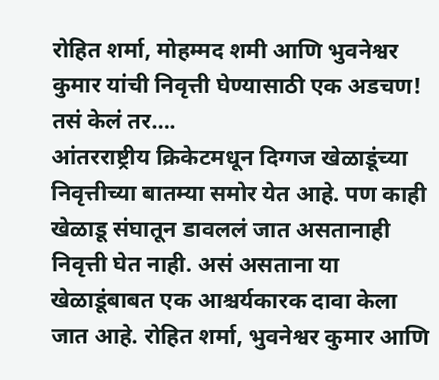रोहित शर्मा, मोहम्मद शमी आणि भुवनेश्वर कुमार यांची निवृत्ती घेण्यासाठी एक अडचण! तसं केलं तर….
आंतरराष्ट्रीय क्रिकेटमधून दिग्गज खेळाडूंच्या निवृत्तीच्या बातम्या समोर येत आहे. पण काही खेळाडू संघातून डावललं जात असतानाही निवृत्ती घेत नाही. असं असताना या खेळाडूंबाबत एक आश्चर्यकारक दावा केला जात आहे. रोहित शर्मा, भुवनेश्वर कुमार आणि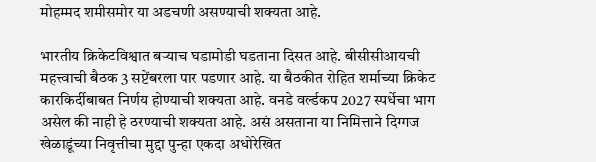मोहम्मद शमीसमोर या अडचणी असण्याची शक्यता आहे.

भारतीय क्रिकेटविश्वात बऱ्याच घडामोडी घडताना दिसत आहे. बीसीसीआयची महत्त्वाची बैठक 3 सप्टेंबरला पार पडणार आहे. या बैठकीत रोहित शर्माच्या क्रिकेट कारकिर्दीबाबत निर्णय होण्याची शक्यता आहे. वनडे वर्ल्डकप 2027 स्पर्धेचा भाग असेल की नाही हे ठरण्याची शक्यता आहे. असं असताना या निमित्ताने दिग्गज खेळाडूंच्या निवृत्तीचा मुद्दा पुन्हा एकदा अधोरेखित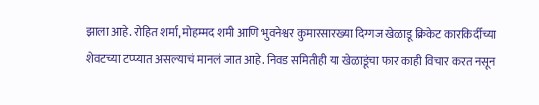झाला आहे. रोहित शर्मा, मोहम्मद शमी आणि भुवनेश्वर कुमारसारख्या दिग्गज खेळाडू क्रिकेट कारकिर्दीच्या शेवटच्या टप्प्यात असल्याचं मानलं जात आहे. निवड समितीही या खेळाडूंचा फार काही विचार करत नसून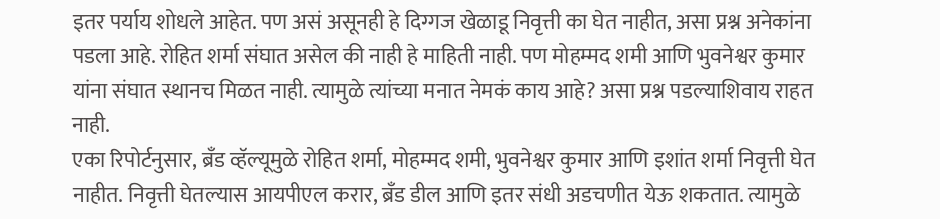इतर पर्याय शोधले आहेत. पण असं असूनही हे दिग्गज खेळाडू निवृत्ती का घेत नाहीत, असा प्रश्न अनेकांना पडला आहे. रोहित शर्मा संघात असेल की नाही हे माहिती नाही. पण मोहम्मद शमी आणि भुवनेश्वर कुमार यांना संघात स्थानच मिळत नाही. त्यामुळे त्यांच्या मनात नेमकं काय आहे? असा प्रश्न पडल्याशिवाय राहत नाही.
एका रिपोर्टनुसार, ब्रँड व्हॅल्यूमुळे रोहित शर्मा, मोहम्मद शमी, भुवनेश्वर कुमार आणि इशांत शर्मा निवृत्ती घेत नाहीत. निवृत्ती घेतल्यास आयपीएल करार, ब्रँड डील आणि इतर संधी अडचणीत येऊ शकतात. त्यामुळे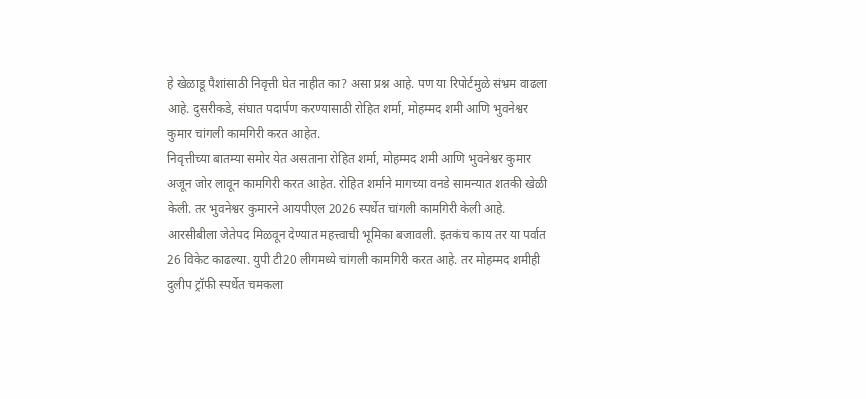हे खेळाडू पैशांसाठी निवृत्ती घेत नाहीत का? असा प्रश्न आहे. पण या रिपोर्टमुळे संभ्रम वाढला आहे. दुसरीकडे, संघात पदार्पण करण्यासाठी रोहित शर्मा, मोहम्मद शमी आणि भुवनेश्वर कुमार चांगली कामगिरी करत आहेत.
निवृत्तीच्या बातम्या समोर येत असताना रोहित शर्मा, मोहम्मद शमी आणि भुवनेश्वर कुमार अजून जोर लावून कामगिरी करत आहेत. रोहित शर्माने मागच्या वनडे सामन्यात शतकी खेळी केली. तर भुवनेश्वर कुमारने आयपीएल 2026 स्पर्धेत चांगली कामगिरी केली आहे. आरसीबीला जेतेपद मिळवून देण्यात महत्त्वाची भूमिका बजावली. इतकंच काय तर या पर्वात 26 विकेट काढल्या. युपी टी20 लीगमध्ये चांगली कामगिरी करत आहे. तर मोहम्मद शमीही दुलीप ट्रॉफी स्पर्धेत चमकला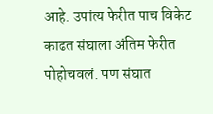आहे. उपांत्य फेरीत पाच विकेट काढत संघाला अंतिम फेरीत पोहोचवलं. पण संघात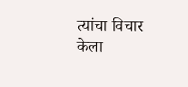त्यांचा विचार केला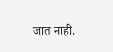जात नाही.